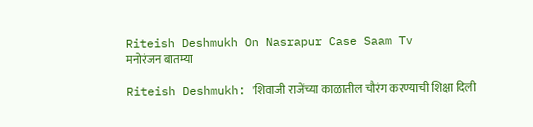Riteish Deshmukh On Nasrapur Case Saam Tv
मनोरंजन बातम्या

Riteish Deshmukh: 'शिवाजी राजेंच्या काळातील चौरंग करण्याची शिक्षा दिली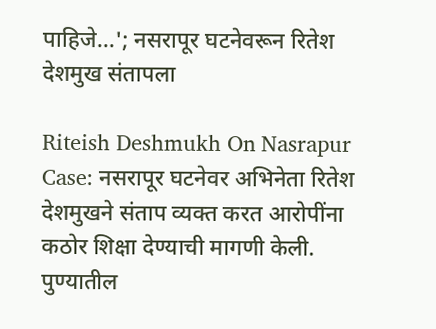पाहिजे...'; नसरापूर घटनेवरून रितेश देशमुख संतापला

Riteish Deshmukh On Nasrapur Case: नसरापूर घटनेवर अभिनेता रितेश देशमुखने संताप व्यक्त करत आरोपींना कठोर शिक्षा देण्याची मागणी केली. पुण्यातील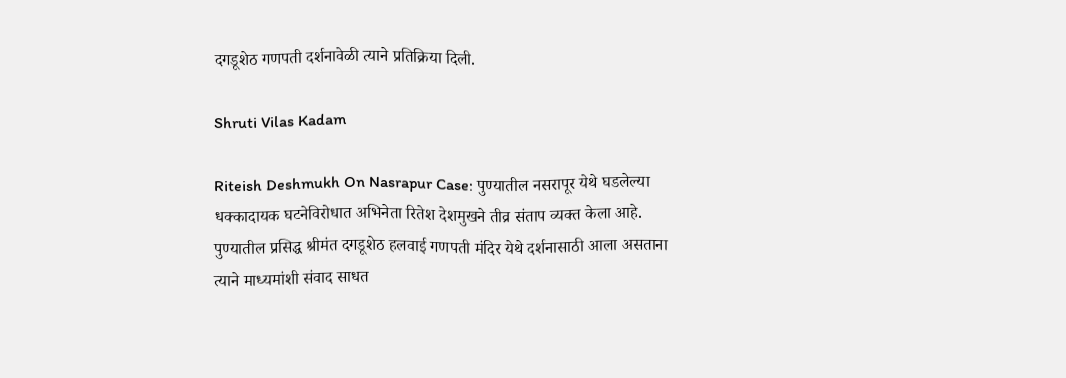दगडूशेठ गणपती दर्शनावेळी त्याने प्रतिक्रिया दिली.

Shruti Vilas Kadam

Riteish Deshmukh On Nasrapur Case: पुण्यातील नसरापूर येथे घडलेल्या धक्कादायक घटनेविरोधात अभिनेता रितेश देशमुखने तीव्र संताप व्यक्त केला आहे. पुण्यातील प्रसिद्ध श्रीमंत दगडूशेठ हलवाई गणपती मंदिर येथे दर्शनासाठी आला असताना त्याने माध्यमांशी संवाद साधत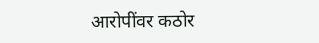आरोपींवर कठोर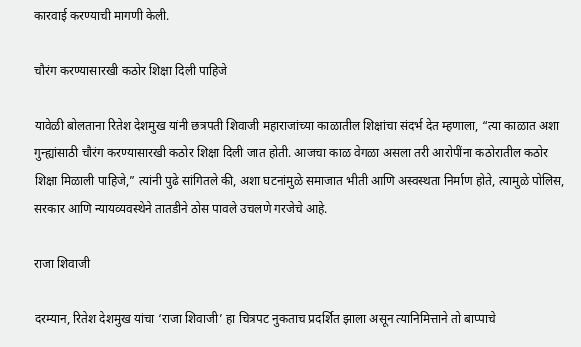कारवाई करण्याची मागणी केली.

चौरंग करण्यासारखी कठोर शिक्षा दिली पाहिजे

यावेळी बोलताना रितेश देशमुख यांनी छत्रपती शिवाजी महाराजांच्या काळातील शिक्षांचा संदर्भ देत म्हणाला, “त्या काळात अशा गुन्ह्यांसाठी चौरंग करण्यासारखी कठोर शिक्षा दिली जात होती. आजचा काळ वेगळा असला तरी आरोपींना कठोरातील कठोर शिक्षा मिळाली पाहिजे,” त्यांनी पुढे सांगितले की, अशा घटनांमुळे समाजात भीती आणि अस्वस्थता निर्माण होते, त्यामुळे पोलिस, सरकार आणि न्यायव्यवस्थेने तातडीने ठोस पावले उचलणे गरजेचे आहे.

राजा शिवाजी

दरम्यान, रितेश देशमुख यांचा ‘राजा शिवाजी’ हा चित्रपट नुकताच प्रदर्शित झाला असून त्यानिमित्ताने तो बाप्पाचे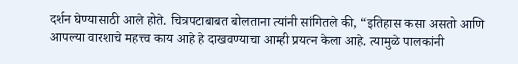दर्शन घेण्यासाठी आले होते. चित्रपटाबाबत बोलताना त्यांनी सांगितले की, “इतिहास कसा असतो आणि आपल्या वारशाचे महत्त्व काय आहे हे दाखवण्याचा आम्ही प्रयत्न केला आहे. त्यामुळे पालकांनी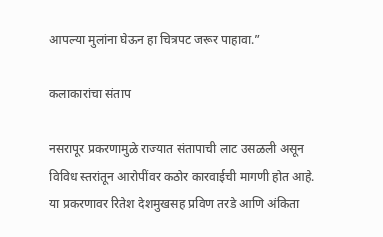आपल्या मुलांना घेऊन हा चित्रपट जरूर पाहावा.”

कलाकारांचा संताप

नसरापूर प्रकरणामुळे राज्यात संतापाची लाट उसळली असून विविध स्तरांतून आरोपींवर कठोर कारवाईची मागणी होत आहे. या प्रकरणावर रितेश देशमुखसह प्रविण तरडे आणि अंकिता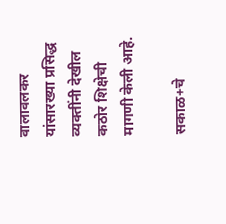वालावलकर यांसारख्या प्रसिद्ध व्यक्तींनी देखील कठोर शिक्षेची मागणी केली आहे.

सकाळ+चे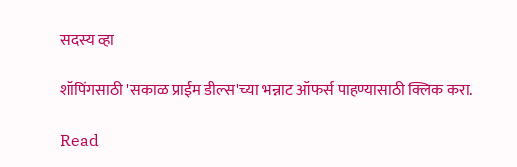सदस्य व्हा

शॉपिंगसाठी 'सकाळ प्राईम डील्स'च्या भन्नाट ऑफर्स पाहण्यासाठी क्लिक करा.

Read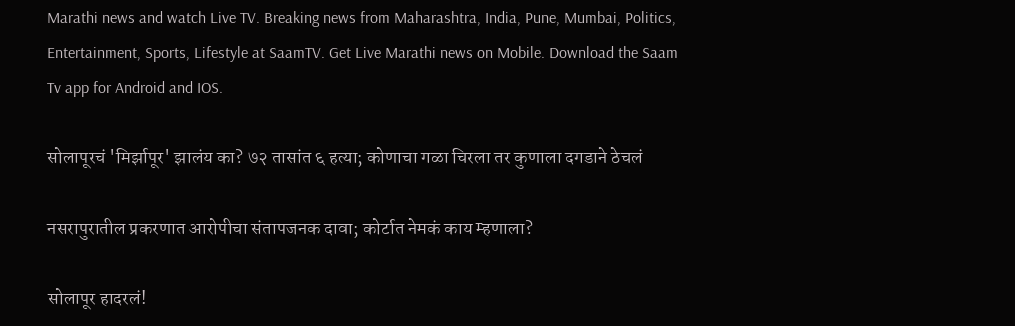Marathi news and watch Live TV. Breaking news from Maharashtra, India, Pune, Mumbai, Politics, Entertainment, Sports, Lifestyle at SaamTV. Get Live Marathi news on Mobile. Download the Saam Tv app for Android and IOS.

सोलापूरचं 'मिर्झापूर' झालंय का? ७२ तासांत ६ हत्या; कोणाचा गळा चिरला तर कुणाला दगडाने ठेचलं

नसरापुरातील प्रकरणात आरोपीचा संतापजनक दावा; कोर्टात नेमकं काय म्हणाला?

सोलापूर हादरलं!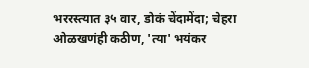भररस्त्यात ३५ वार, डोकं चेंदामेंदा; चेहरा ओळखणंही कठीण, 'त्या' भयंकर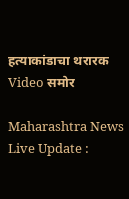हत्याकांडाचा थरारक Video समोर

Maharashtra News Live Update :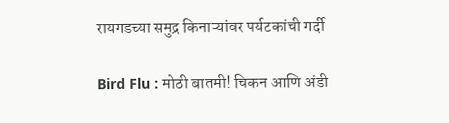रायगडच्या समुद्र किनाऱ्यांवर पर्यटकांची गर्दी

Bird Flu : मोठी बातमी! चिकन आणि अंडी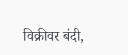विक्रीवर बंदी,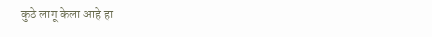कुठे लागू केला आहे हा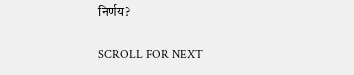निर्णय?

SCROLL FOR NEXT